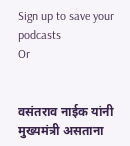Sign up to save your podcasts
Or


वसंतराव नाईक यांनी मुख्यमंत्री असताना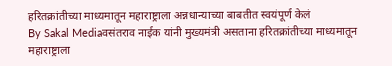हरितक्रांतीच्या माध्यमातून महाराष्ट्राला अन्नधान्याच्या बाबतीत स्वयंपूर्ण केलं
By Sakal Mediaवसंतराव नाईक यांनी मुख्यमंत्री असताना हरितक्रांतीच्या माध्यमातून महाराष्ट्राला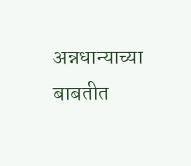अन्नधान्याच्या बाबतीत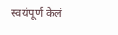स्वयंपूर्ण केलं